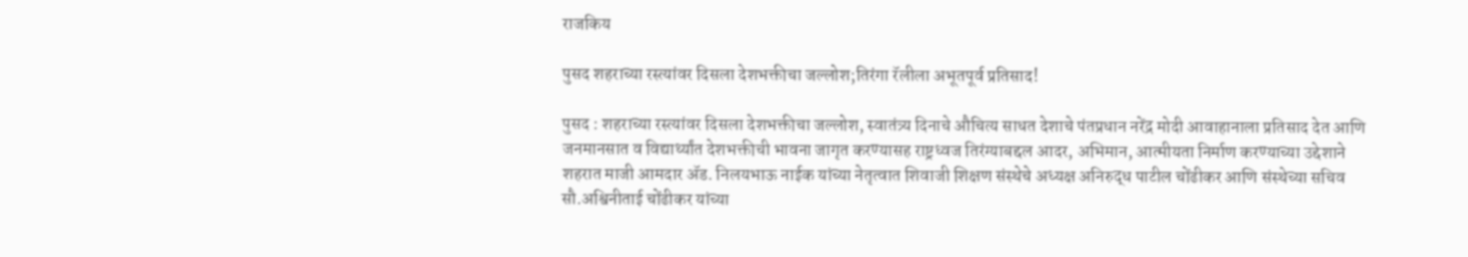राजकिय

पुसद शहराच्या रस्त्यांवर दिसला देशभक्तीचा जल्लोश;तिरंगा रॅलीला अभूतपूर्व प्रतिसाद!

पुसद : शहराच्या रस्त्यांवर दिसला देशभक्तीचा जल्लोश, स्वातंत्र्य दिनाचे औचित्य साधत देशाचे पंतप्रधान नरेंद्र मोदी आवाहानाला प्रतिसाद देत आणि जनमानसात व विद्यार्थ्यांत देशभक्तीची भावना जागृत करण्यासह राष्ट्रध्वज तिरंग्याबद्दल आदर, अभिमान, आत्मीयता निर्माण करण्याच्या उद्देशाने शहरात माजी आमदार ॲड. निलयभाऊ नाईक यांच्या नेतृत्वात शिवाजी शिक्षण संस्थेचे अध्यक्ष अनिरुद्ध पाटील चोंढीकर आणि संस्थेच्या सचिव सौ.अश्विनीताई चोंढीकर यांच्या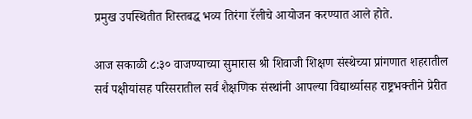प्रमुख उपस्थितीत शिस्तबद्ध भव्य तिरंगा रॅलीचे आयोजन करण्यात आले होते.

आज सकाळी ८:३० वाजण्याच्या सुमारास श्री शिवाजी शिक्षण संस्थेच्या प्रांगणात शहरातील सर्व पक्षीयांसह परिसरातील सर्व शैक्षणिक संस्थांनी आपल्या विद्यार्थ्यासह राष्ट्रभक्तीने प्रेरीत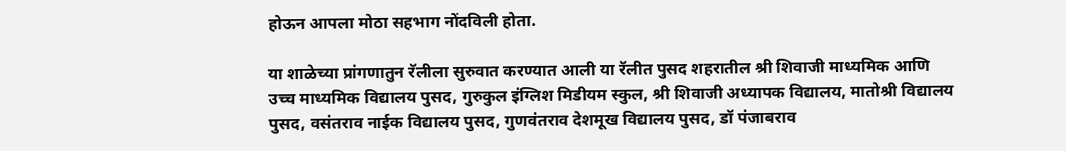होऊन आपला मोठा सहभाग नोंदविली होता.

या शाळेच्या प्रांगणातुन रॅलीला सुरुवात करण्यात आली या रॅलीत पुसद शहरातील श्री शिवाजी माध्यमिक आणि उच्च माध्यमिक विद्यालय पुसद, गुरुकुल इंग्लिश मिडीयम स्कुल, श्री शिवाजी अध्यापक विद्यालय, मातोश्री विद्यालय पुसद, वसंतराव नाईक विद्यालय पुसद, गुणवंतराव देशमूख विद्यालय पुसद, डॉ पंजाबराव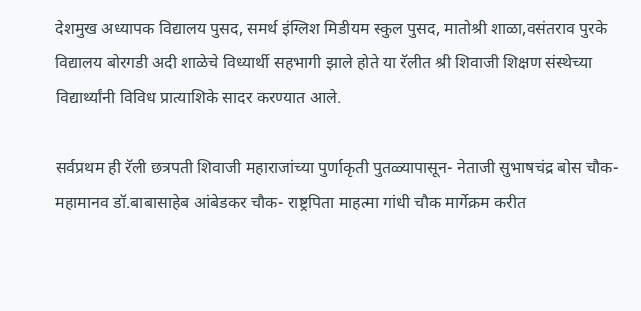देशमुख अध्यापक विद्यालय पुसद, समर्थ इंग्लिश मिडीयम स्कुल पुसद, मातोश्री शाळा,वसंतराव पुरके विद्यालय बोरगडी अदी शाळेचे विध्यार्थी सहभागी झाले होते या रॅलीत श्री शिवाजी शिक्षण संस्थेच्या विद्यार्थ्यांनी विविध प्रात्याशिके सादर करण्यात आले.

सर्वप्रथम ही रॅली छत्रपती शिवाजी महाराजांच्या पुर्णाकृती पुतळ्यापासून- नेताजी सुभाषचंद्र बोस चौक- महामानव डॉ.बाबासाहेब आंबेडकर चौक- राष्ट्रपिता माहत्मा गांधी चौक मार्गेक्रम करीत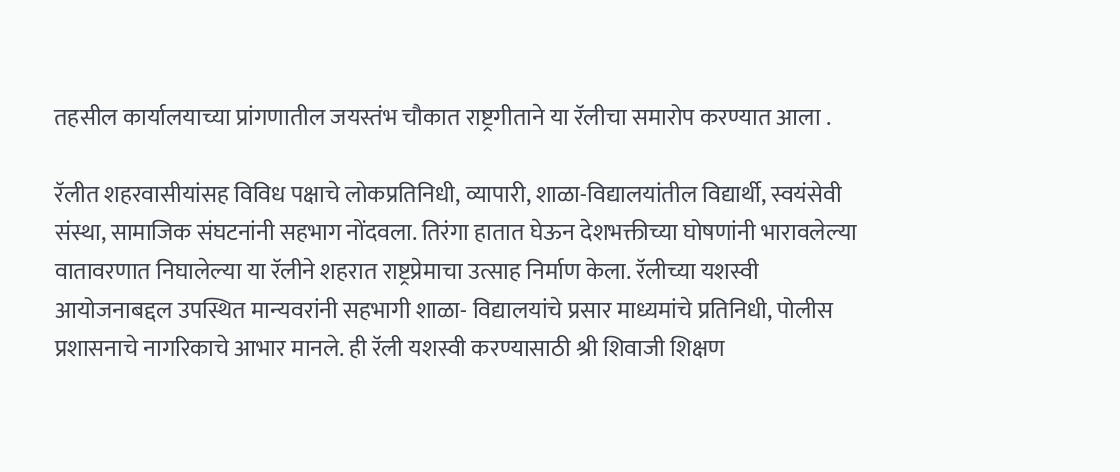तहसील कार्यालयाच्या प्रांगणातील जयस्तंभ चौकात राष्ट्रगीताने या रॅलीचा समारोप करण्यात आला .

रॅलीत शहरवासीयांसह विविध पक्षाचे लोकप्रतिनिधी, व्यापारी, शाळा-विद्यालयांतील विद्यार्थी, स्वयंसेवी संस्था, सामाजिक संघटनांनी सहभाग नोंदवला. तिरंगा हातात घेऊन देशभक्तीच्या घोषणांनी भारावलेल्या वातावरणात निघालेल्या या रॅलीने शहरात राष्ट्रप्रेमाचा उत्साह निर्माण केला. रॅलीच्या यशस्वी आयोजनाबद्दल उपस्थित मान्‍यवरांनी सहभागी शाळा- विद्यालयांचे प्रसार माध्यमांचे प्रतिनिधी, पोलीस प्रशासनाचे नागरिकाचे आभार मानले. ही रॅली यशस्वी करण्यासाठी श्री शिवाजी शिक्षण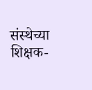संस्थेच्या शिक्षक-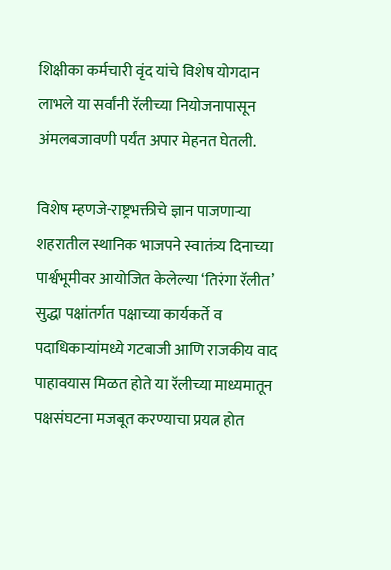शिक्षीका कर्मचारी वृंद यांचे विशेष योगदान लाभले या सर्वांनी रॅलीच्या नियोजनापासून अंमलबजावणी पर्यंत अपार मेहनत घेतली.

विशेष म्हणजे-राष्ट्रभक्तीचे ज्ञान पाजणाऱ्या शहरातील स्थानिक भाजपने स्वातंत्र्य दिनाच्या पार्श्वभूमीवर आयोजित केलेल्या ‘तिरंगा रॅलीत’ सुद्धा पक्षांतर्गत पक्षाच्या कार्यकर्ते व पदाधिकाऱ्यांमध्ये गटबाजी आणि राजकीय वाद पाहावयास मिळत होते या रॅलीच्या माध्यमातून पक्षसंघटना मजबूत करण्याचा प्रयत्न होत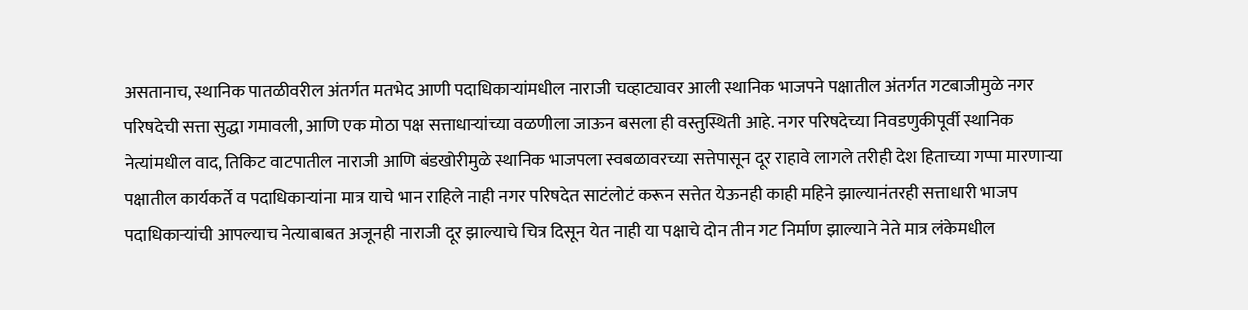असतानाच, स्थानिक पातळीवरील अंतर्गत मतभेद आणी पदाधिकाऱ्यांमधील नाराजी चव्हाट्यावर आली स्थानिक भाजपने पक्षातील अंतर्गत गटबाजीमुळे नगर परिषदेची सत्ता सुद्धा गमावली, आणि एक मोठा पक्ष सत्ताधाऱ्यांच्या वळणीला जाऊन बसला ही वस्तुस्थिती आहे. नगर परिषदेच्या निवडणुकीपूर्वी स्थानिक नेत्यांमधील वाद, तिकिट वाटपातील नाराजी आणि बंडखोरीमुळे स्थानिक भाजपला स्वबळावरच्या सत्तेपासून दूर राहावे लागले तरीही देश हिताच्या गप्पा मारणाऱ्या पक्षातील कार्यकर्ते व पदाधिकाऱ्यांना मात्र याचे भान राहिले नाही नगर परिषदेत साटंलोटं करून सत्तेत येऊनही काही महिने झाल्यानंतरही सत्ताधारी भाजप पदाधिकाऱ्यांची आपल्याच नेत्याबाबत अजूनही नाराजी दूर झाल्याचे चित्र दिसून येत नाही या पक्षाचे दोन तीन गट निर्माण झाल्याने नेते मात्र लंकेमधील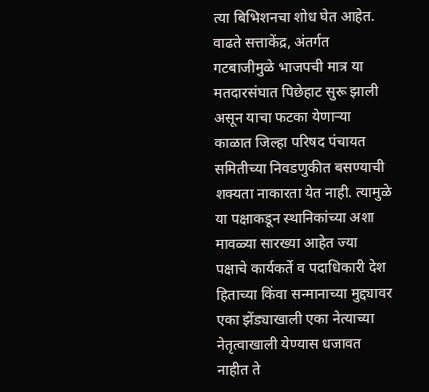त्या बिभिशनचा शोध घेत आहेत. वाढते सत्ताकेंद्र, अंतर्गत गटबाजीमुळे भाजपची मात्र या मतदारसंघात पिछेहाट सुरू झाली असून याचा फटका येणाऱ्या काळात जिल्हा परिषद पंचायत समितीच्या निवडणुकीत बसण्याची शक्यता नाकारता येत नाही. त्यामुळे या पक्षाकडून स्थानिकांच्या अशा मावळ्या सारख्या आहेत ज्या पक्षाचे कार्यकर्ते व पदाधिकारी देश हिताच्या किंवा सन्मानाच्या मुद्द्यावर एका झेंड्याखाली एका नेत्याच्या नेतृत्वाखाली येण्यास धजावत नाहीत ते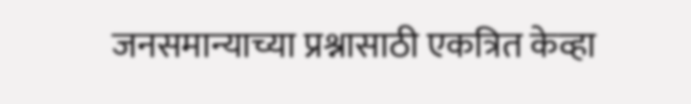जनसमान्याच्या प्रश्नासाठी एकत्रित केव्हा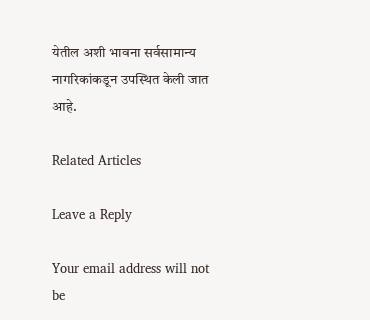येतील अशी भावना सर्वसामान्य नागरिकांकडून उपस्थित केली जात आहे.

Related Articles

Leave a Reply

Your email address will not be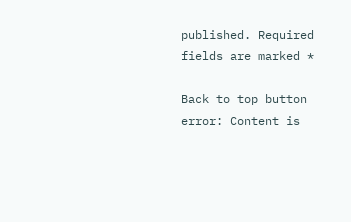published. Required fields are marked *

Back to top button
error: Content is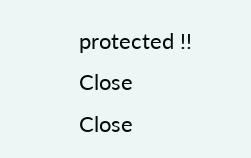protected !!
Close
Close